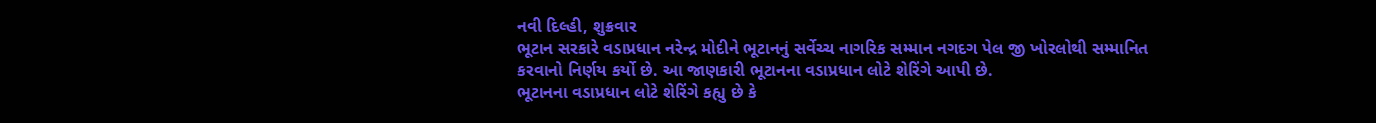નવી દિલ્હી, શુક્રવાર
ભૂટાન સરકારે વડાપ્રધાન નરેન્દ્ર મોદીને ભૂટાનનું સર્વેચ્ચ નાગરિક સમ્માન નગદગ પેલ જી ખોરલોથી સમ્માનિત કરવાનો નિર્ણય કર્યો છે. આ જાણકારી ભૂટાનના વડાપ્રધાન લોટે શેરિંગે આપી છે.
ભૂટાનના વડાપ્રધાન લોટે શેરિંગે કહ્યુ છે કે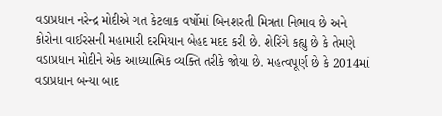વડાપ્રધાન નરેન્દ્ર મોદીએ ગત કેટલાક વર્ષોમાં બિનશરતી મિત્રતા નિભાવ છે અને કોરોના વાઈરસની મહામારી દરમિયાન બેહદ મદદ કરી છે. શેરિંગે કહ્યુ છે કે તેમણે વડાપ્રધાન મોદીને એક આધ્યાત્મિક વ્યક્તિ તરીકે જોયા છે. મહત્વપૂર્ણ છે કે 2014માં વડાપ્રધાન બન્યા બાદ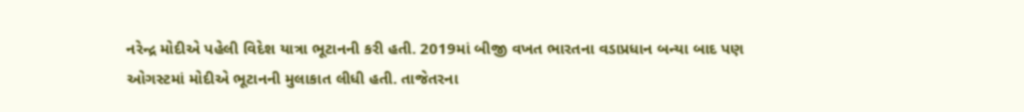નરેન્દ્ર મોદીએ પહેલી વિદેશ યાત્રા ભૂટાનની કરી હતી. 2019માં બીજી વખત ભારતના વડાપ્રધાન બન્યા બાદ પણ ઓગસ્ટમાં મોદીએ ભૂટાનની મુલાકાત લીધી હતી. તાજેતરના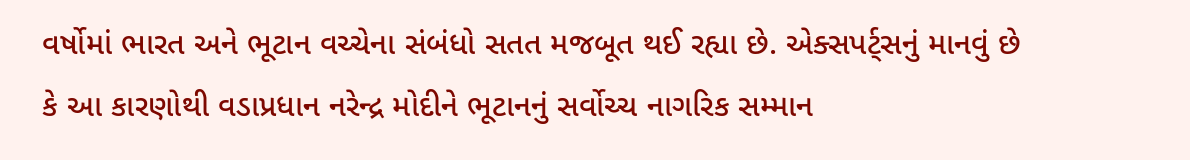વર્ષોમાં ભારત અને ભૂટાન વચ્ચેના સંબંધો સતત મજબૂત થઈ રહ્યા છે. એક્સપર્ટ્સનું માનવું છે કે આ કારણોથી વડાપ્રધાન નરેન્દ્ર મોદીને ભૂટાનનું સર્વોચ્ચ નાગરિક સમ્માન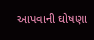આપવાની ઘોષણા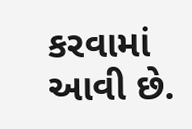કરવામાં આવી છે.